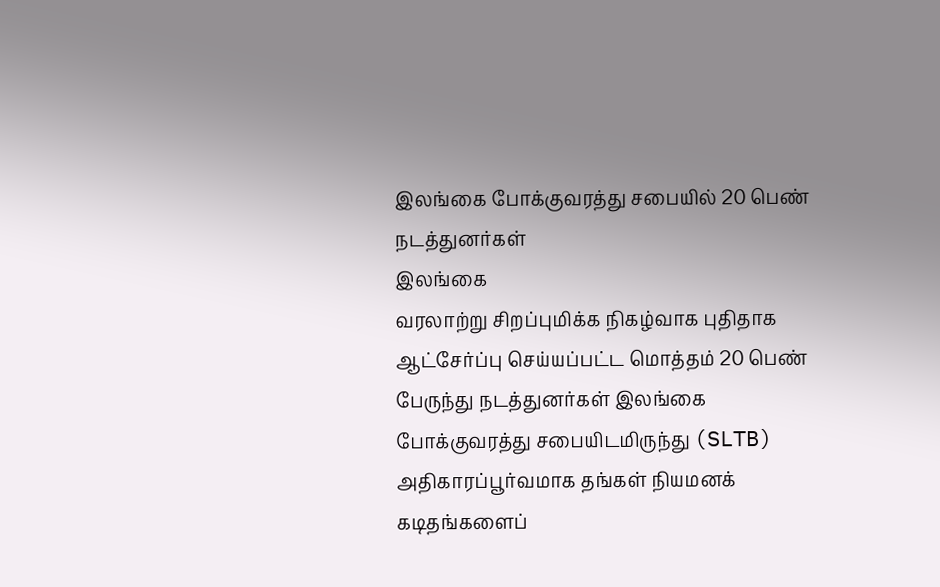இலங்கை போக்குவரத்து சபையில் 20 பெண் நடத்துனர்கள்
இலங்கை
வரலாற்று சிறப்புமிக்க நிகழ்வாக புதிதாக ஆட்சேர்ப்பு செய்யப்பட்ட மொத்தம் 20 பெண் பேருந்து நடத்துனர்கள் இலங்கை போக்குவரத்து சபையிடமிருந்து (SLTB) அதிகாரப்பூர்வமாக தங்கள் நியமனக் கடிதங்களைப்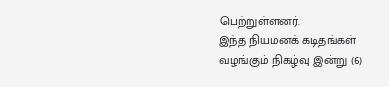பெற்றுள்ளனர்.
இந்த நியமனக் கடிதங்கள் வழங்கும் நிகழ்வு இன்று (6)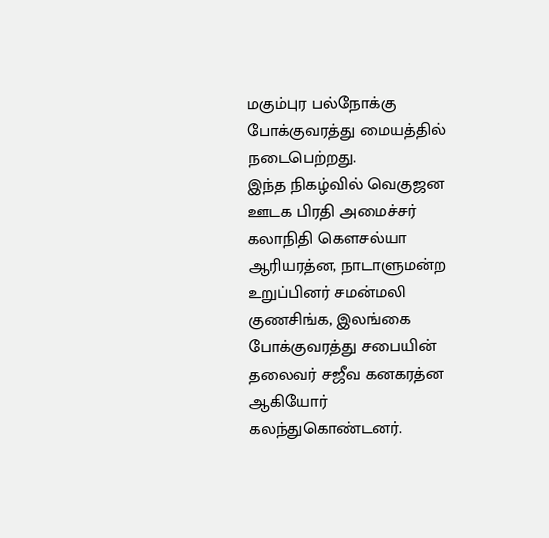மகும்புர பல்நோக்கு போக்குவரத்து மையத்தில் நடைபெற்றது.
இந்த நிகழ்வில் வெகுஜன ஊடக பிரதி அமைச்சர் கலாநிதி கௌசல்யா ஆரியரத்ன, நாடாளுமன்ற உறுப்பினர் சமன்மலி குணசிங்க, இலங்கை போக்குவரத்து சபையின் தலைவர் சஜீவ கனகரத்ன ஆகியோர் கலந்துகொண்டனர்.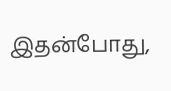இதன்போது,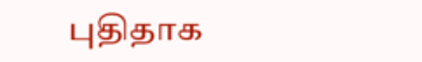புதிதாக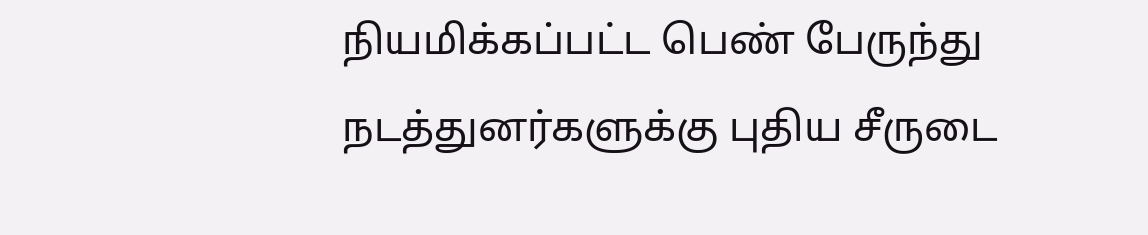நியமிக்கப்பட்ட பெண் பேருந்து நடத்துனர்களுக்கு புதிய சீருடை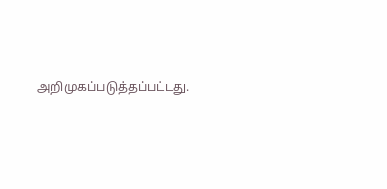அறிமுகப்படுத்தப்பட்டது.